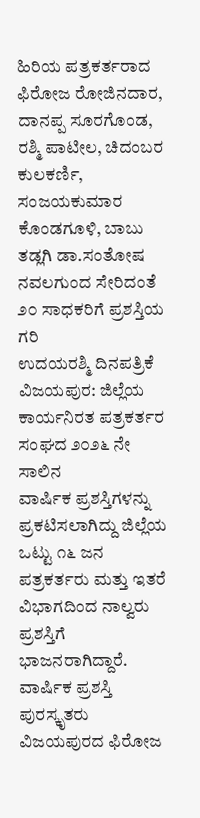ಹಿರಿಯ ಪತ್ರಕರ್ತರಾದ ಫಿರೋಜ ರೋಜಿನದಾರ, ದಾನಪ್ಪ ಸೂರಗೊಂಡ, ರಶ್ಮಿ ಪಾಟೀಲ, ಚಿದಂಬರ ಕುಲಕರ್ಣಿ, ಸಂಜಯಕುಮಾರ ಕೊಂಡಗೂಳಿ, ಬಾಬು ತಡ್ಲಗಿ ಡಾ.ಸಂತೋಷ ನವಲಗುಂದ ಸೇರಿದಂತೆ ೨೦ ಸಾಧಕರಿಗೆ ಪ್ರಶಸ್ತಿಯ ಗರಿ
ಉದಯರಶ್ಮಿ ದಿನಪತ್ರಿಕೆ
ವಿಜಯಪುರ: ಜಿಲ್ಲೆಯ ಕಾರ್ಯನಿರತ ಪತ್ರಕರ್ತರ ಸಂಘದ ೨೦೨೬ ನೇ ಸಾಲಿನ
ವಾರ್ಷಿಕ ಪ್ರಶಸ್ತಿಗಳನ್ನು ಪ್ರಕಟಿಸಲಾಗಿದ್ದು ಜಿಲ್ಲೆಯ ಒಟ್ಟು ೧೬ ಜನ ಪತ್ರಕರ್ತರು ಮತ್ತು ಇತರೆ ವಿಭಾಗದಿಂದ ನಾಲ್ವರು ಪ್ರಶಸ್ತಿಗೆ ಭಾಜನರಾಗಿದ್ದಾರೆ.
ವಾರ್ಷಿಕ ಪ್ರಶಸ್ತಿ ಪುರಸ್ಕೃತರು
ವಿಜಯಪುರದ ಫಿರೋಜ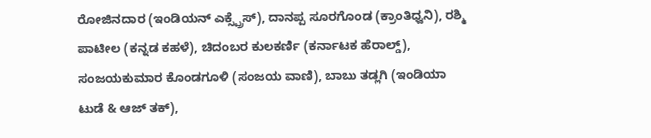ರೋಜಿನದಾರ (ಇಂಡಿಯನ್ ಎಕ್ಸ್ಪ್ರೆಸ್), ದಾನಪ್ಪ ಸೂರಗೊಂಡ (ಕ್ರಾಂತಿಧ್ವನಿ), ರಶ್ಮಿ ಪಾಟೀಲ (ಕನ್ನಡ ಕಹಳೆ), ಚಿದಂಬರ ಕುಲಕರ್ಣಿ (ಕರ್ನಾಟಕ ಹೆರಾಲ್ಡ್), ಸಂಜಯಕುಮಾರ ಕೊಂಡಗೂಳಿ (ಸಂಜಯ ವಾಣಿ), ಬಾಬು ತಡ್ಲಗಿ (ಇಂಡಿಯಾ ಟುಡೆ & ಆಜ್ ತಕ್),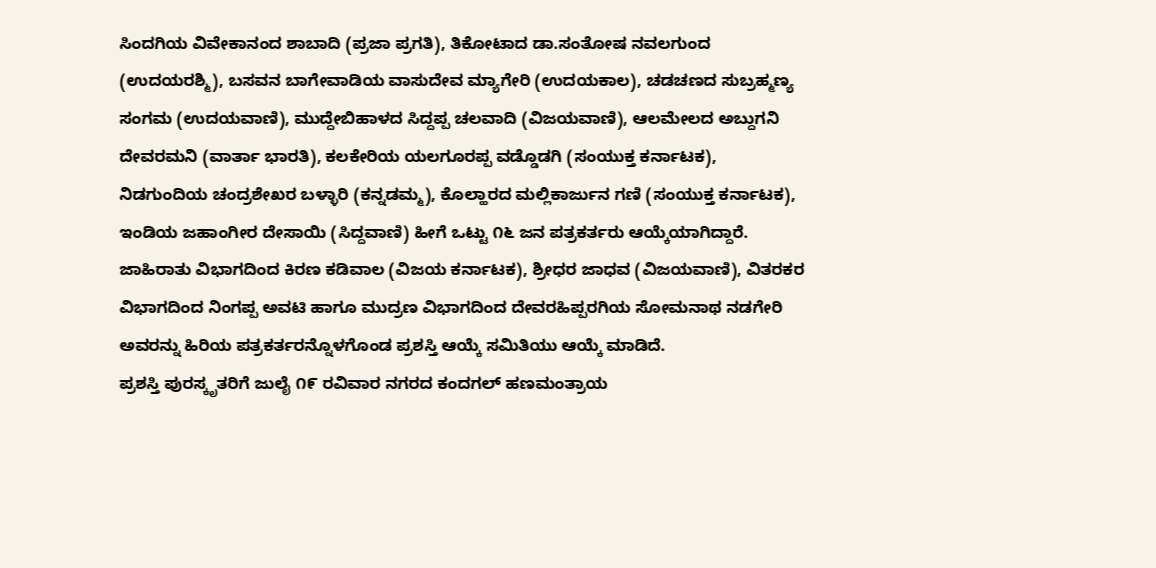ಸಿಂದಗಿಯ ವಿವೇಕಾನಂದ ಶಾಬಾದಿ (ಪ್ರಜಾ ಪ್ರಗತಿ), ತಿಕೋಟಾದ ಡಾ.ಸಂತೋಷ ನವಲಗುಂದ (ಉದಯರಶ್ಮಿ), ಬಸವನ ಬಾಗೇವಾಡಿಯ ವಾಸುದೇವ ಮ್ಯಾಗೇರಿ (ಉದಯಕಾಲ), ಚಡಚಣದ ಸುಬ್ರಹ್ಮಣ್ಯ ಸಂಗಮ (ಉದಯವಾಣಿ), ಮುದ್ದೇಬಿಹಾಳದ ಸಿದ್ದಪ್ಪ ಚಲವಾದಿ (ವಿಜಯವಾಣಿ), ಆಲಮೇಲದ ಅಬ್ದುಗನಿ ದೇವರಮನಿ (ವಾರ್ತಾ ಭಾರತಿ), ಕಲಕೇರಿಯ ಯಲಗೂರಪ್ಪ ವಡ್ಡೊಡಗಿ (ಸಂಯುಕ್ತ ಕರ್ನಾಟಕ), ನಿಡಗುಂದಿಯ ಚಂದ್ರಶೇಖರ ಬಳ್ಳಾರಿ (ಕನ್ನಡಮ್ಮ), ಕೊಲ್ಹಾರದ ಮಲ್ಲಿಕಾರ್ಜುನ ಗಣಿ (ಸಂಯುಕ್ತ ಕರ್ನಾಟಕ), ಇಂಡಿಯ ಜಹಾಂಗೀರ ದೇಸಾಯಿ (ಸಿದ್ದವಾಣಿ) ಹೀಗೆ ಒಟ್ಟು ೧೬ ಜನ ಪತ್ರಕರ್ತರು ಆಯ್ಕೆಯಾಗಿದ್ದಾರೆ.
ಜಾಹಿರಾತು ವಿಭಾಗದಿಂದ ಕಿರಣ ಕಡಿವಾಲ (ವಿಜಯ ಕರ್ನಾಟಕ), ಶ್ರೀಧರ ಜಾಧವ (ವಿಜಯವಾಣಿ), ವಿತರಕರ ವಿಭಾಗದಿಂದ ನಿಂಗಪ್ಪ ಅವಟಿ ಹಾಗೂ ಮುದ್ರಣ ವಿಭಾಗದಿಂದ ದೇವರಹಿಪ್ಪರಗಿಯ ಸೋಮನಾಥ ನಡಗೇರಿ ಅವರನ್ನು ಹಿರಿಯ ಪತ್ರಕರ್ತರನ್ನೊಳಗೊಂಡ ಪ್ರಶಸ್ತಿ ಆಯ್ಕೆ ಸಮಿತಿಯು ಆಯ್ಕೆ ಮಾಡಿದೆ.
ಪ್ರಶಸ್ತಿ ಪುರಸ್ಕೃತರಿಗೆ ಜುಲೈ ೧೯ ರವಿವಾರ ನಗರದ ಕಂದಗಲ್ ಹಣಮಂತ್ರಾಯ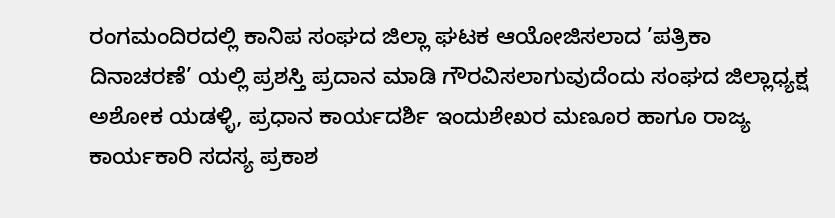ರಂಗಮಂದಿರದಲ್ಲಿ ಕಾನಿಪ ಸಂಘದ ಜಿಲ್ಲಾ ಘಟಕ ಆಯೋಜಿಸಲಾದ ’ಪತ್ರಿಕಾ ದಿನಾಚರಣೆ’ ಯಲ್ಲಿ ಪ್ರಶಸ್ತಿ ಪ್ರದಾನ ಮಾಡಿ ಗೌರವಿಸಲಾಗುವುದೆಂದು ಸಂಘದ ಜಿಲ್ಲಾಧ್ಯಕ್ಷ ಅಶೋಕ ಯಡಳ್ಳಿ, ಪ್ರಧಾನ ಕಾರ್ಯದರ್ಶಿ ಇಂದುಶೇಖರ ಮಣೂರ ಹಾಗೂ ರಾಜ್ಯ ಕಾರ್ಯಕಾರಿ ಸದಸ್ಯ ಪ್ರಕಾಶ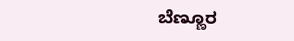ಬೆಣ್ಣೂರ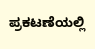ಪ್ರಕಟಣೆಯಲ್ಲಿ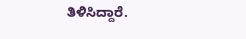ತಿಳಿಸಿದ್ದಾರೆ.